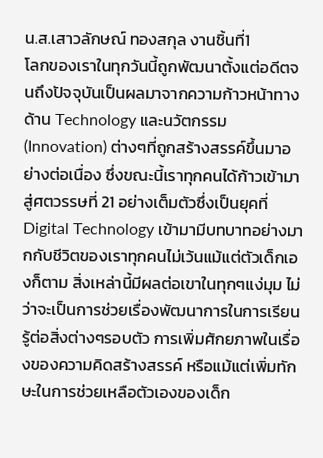น.ส.เสาวลักษณ์ ทองสกุล งานชิ้นที่1
โลกของเราในทุกวันนี้ถูกพัฒนาตั้งแต่อดีตจนถึงปัจจุบันเป็นผลมาจากความก้าวหน้าทางด้าน Technology และนวัตกรรม (Innovation) ต่างๆที่ถูกสร้างสรรค์ขึ้นมาอย่างต่อเนื่อง ซึ่งขณะนี้เราทุกคนได้ก้าวเข้ามาสู่ศตวรรษที่ 21 อย่างเต็มตัวซึ่งเป็นยุคที่ Digital Technology เข้ามามีบทบาทอย่างมากกับชีวิตของเราทุกคนไม่เว้นแม้แต่ตัวเด็กเองก็ตาม สิ่งเหล่านี้มีผลต่อเขาในทุกๆแง่มุม ไม่ว่าจะเป็นการช่วยเรื่องพัฒนาการในการเรียนรู้ต่อสิ่งต่างๆรอบตัว การเพิ่มศักยภาพในเรื่องของความคิดสร้างสรรค์ หรือแม้แต่เพิ่มทักษะในการช่วยเหลือตัวเองของเด็ก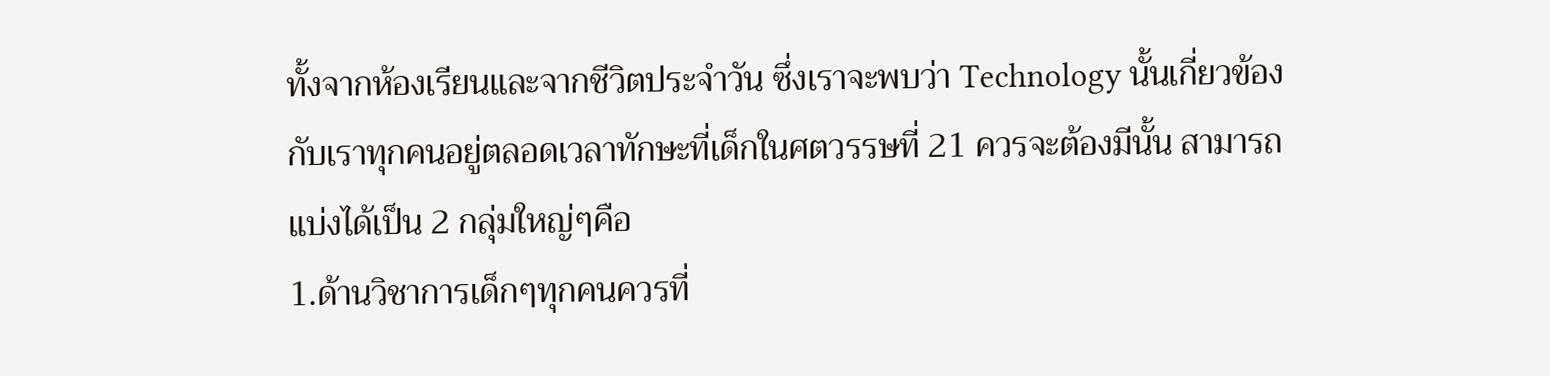ทั้งจากห้องเรียนและจากชีวิตประจำวัน ซึ่งเราจะพบว่า Technology นั้นเกี่ยวข้องกับเราทุกคนอยู่ตลอดเวลาทักษะที่เด็กในศตวรรษที่ 21 ควรจะต้องมีนั้น สามารถแบ่งได้เป็น 2 กลุ่มใหญ่ๆคือ
1.ด้านวิชาการเด็กๆทุกคนควรที่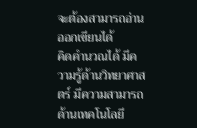จะต้องสามารถอ่านออกเขียนได้
คิดคำนวณได้ มีความรู้ด้านวิทยาศาสตร์ มีความสามารถด้านเทคโนโลยี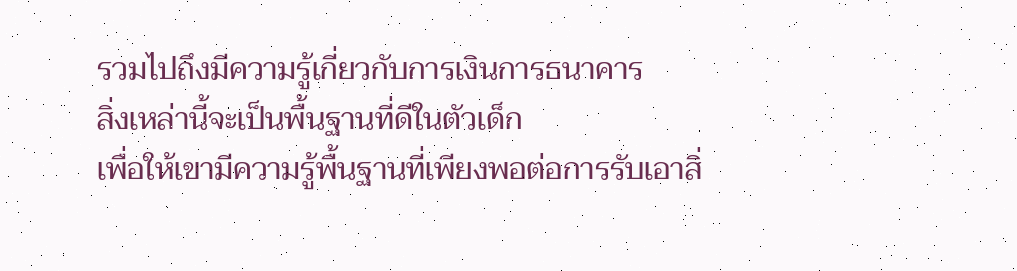รวมไปถึงมีความรู้เกี่ยวกับการเงินการธนาคาร
สิ่งเหล่านี้จะเป็นพื้นฐานที่ดีในตัวเด็ก
เพื่อให้เขามีความรู้พื้นฐานที่เพียงพอต่อการรับเอาสิ่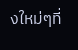งใหม่ๆที่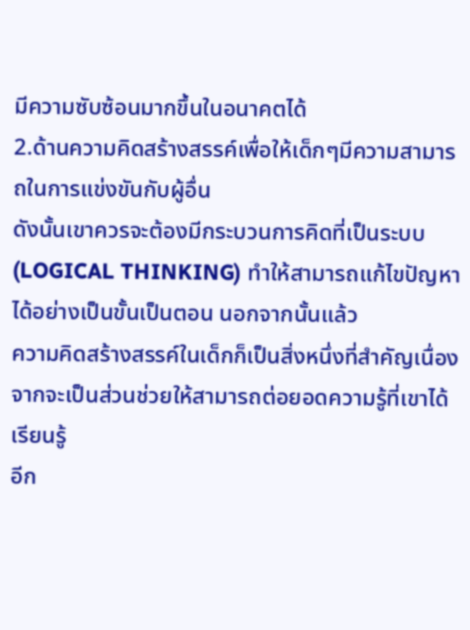มีความซับซ้อนมากขึ้นในอนาคตได้
2.ด้านความคิดสร้างสรรค์เพื่อให้เด็กๆมีความสามารถในการแข่งขันกับผู้อื่น
ดังนั้นเขาควรจะต้องมีกระบวนการคิดที่เป็นระบบ (LOGICAL THINKING) ทำให้สามารถแก้ไขปัญหาได้อย่างเป็นขั้นเป็นตอน นอกจากนั้นแล้ว
ความคิดสร้างสรรค์ในเด็กก็เป็นสิ่งหนึ่งที่สำคัญเนื่องจากจะเป็นส่วนช่วยให้สามารถต่อยอดความรู้ที่เขาได้เรียนรู้
อีก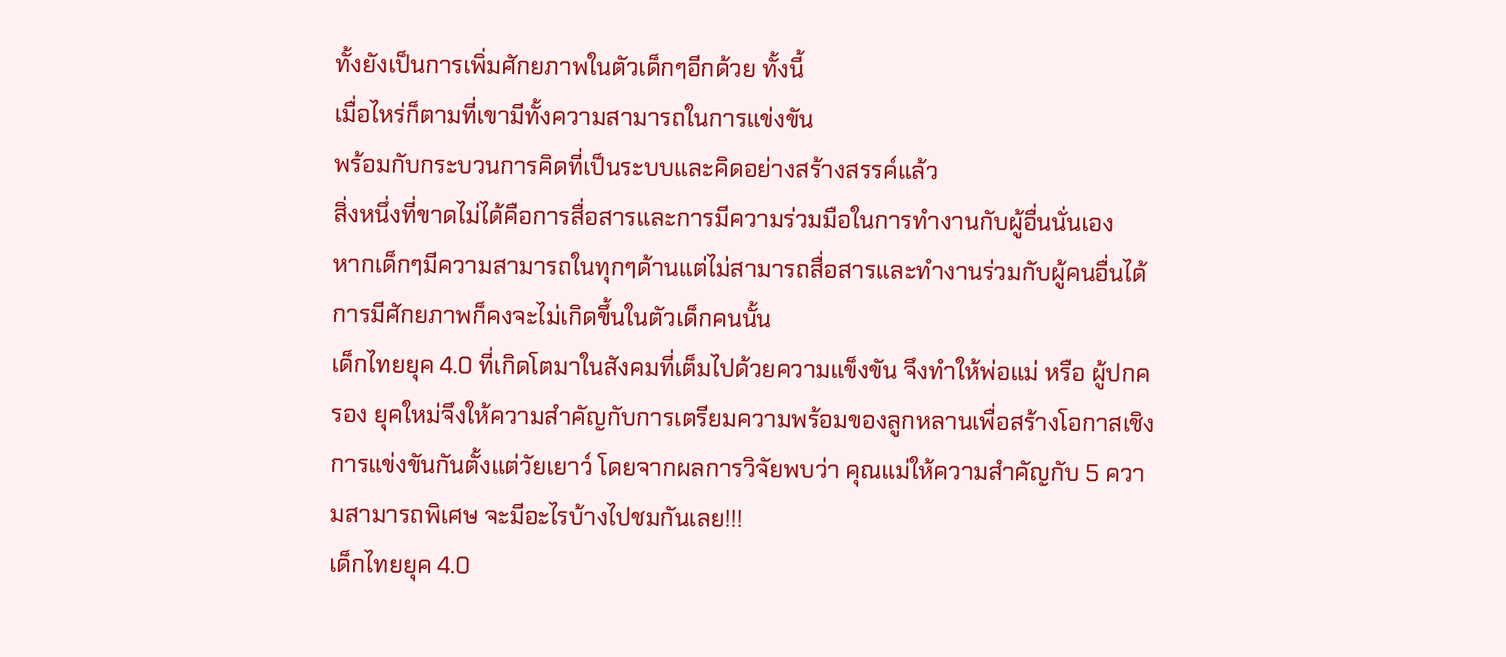ทั้งยังเป็นการเพิ่มศักยภาพในตัวเด็กๆอีกด้วย ทั้งนี้
เมื่อไหร่ก็ตามที่เขามีทั้งความสามารถในการแข่งขัน
พร้อมกับกระบวนการคิดที่เป็นระบบและคิดอย่างสร้างสรรค์แล้ว
สิ่งหนึ่งที่ขาดไม่ได้คือการสื่อสารและการมีความร่วมมือในการทำงานกับผู้อื่นนั่นเอง
หากเด็กๆมีความสามารถในทุกๆด้านแต่ไม่สามารถสื่อสารและทำงานร่วมกับผู้คนอื่นได้
การมีศักยภาพก็คงจะไม่เกิดขึ้นในตัวเด็กคนนั้น
เด็กไทยยุค 4.0 ที่เกิดโตมาในสังคมที่เต็มไปด้วยความแข็งขัน จึงทำให้พ่อแม่ หรือ ผู้ปกครอง ยุคใหม่จึงให้ความสำคัญกับการเตรียมความพร้อมของลูกหลานเพื่อสร้างโอกาสเชิงการแข่งขันกันตั้งแต่วัยเยาว์ โดยจากผลการวิจัยพบว่า คุณแม่ให้ความสำคัญกับ 5 ความสามารถพิเศษ จะมีอะไรบ้างไปชมกันเลย!!!
เด็กไทยยุค 4.0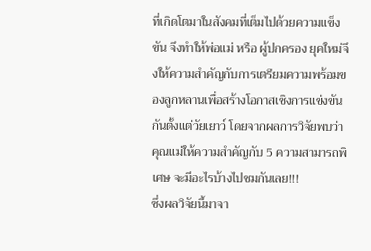ที่เกิดโตมาในสังคมที่เต็มไปด้วยความแข็งขัน จึงทำให้พ่อแม่ หรือ ผู้ปกครอง ยุคใหม่จึงให้ความสำคัญกับการเตรียมความพร้อมของลูกหลานเพื่อสร้างโอกาสเชิงการแข่งขันกันตั้งแต่วัยเยาว์ โดยจากผลการวิจัยพบว่า คุณแม่ให้ความสำคัญกับ 5 ความสามารถพิเศษ จะมีอะไรบ้างไปชมกันเลย!!!
ซึ่งผลวิจัยนี้มาจา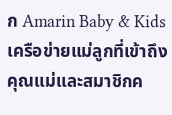ก Amarin Baby & Kidsเครือข่ายแม่ลูกที่เข้าถึงคุณแม่และสมาชิกค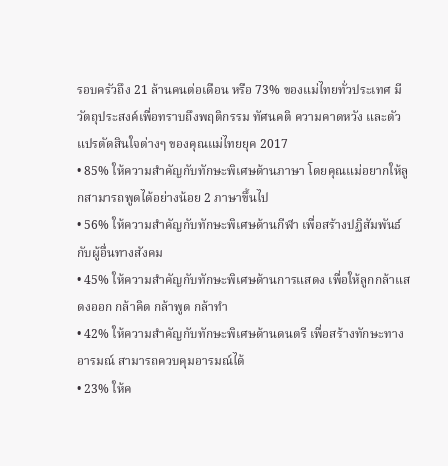รอบครัวถึง 21 ล้านคนต่อเดือน หรือ 73% ของแม่ไทยทั่วประเทศ มีวัตถุประสงค์เพื่อทราบถึงพฤติกรรม ทัศนคติ ความคาดหวัง และตัวแปรตัดสินใจต่างๆ ของคุณแม่ไทยยุค 2017
• 85% ให้ความสำคัญกับทักษะพิเศษด้านภาษา โดยคุณแม่อยากให้ลูกสามารถพูดได้อย่างน้อย 2 ภาษาขึ้นไป
• 56% ให้ความสำคัญกับทักษะพิเศษด้านกีฬา เพื่อสร้างปฏิสัมพันธ์กับผู้อื่นทางสังคม
• 45% ให้ความสำคัญกับทักษะพิเศษด้านการแสดง เพื่อให้ลูกกล้าแสดงออก กล้าคิด กล้าพูด กล้าทำ
• 42% ให้ความสำคัญกับทักษะพิเศษด้านดนตรี เพื่อสร้างทักษะทางอารมณ์ สามารถควบคุมอารมณ์ได้
• 23% ให้ค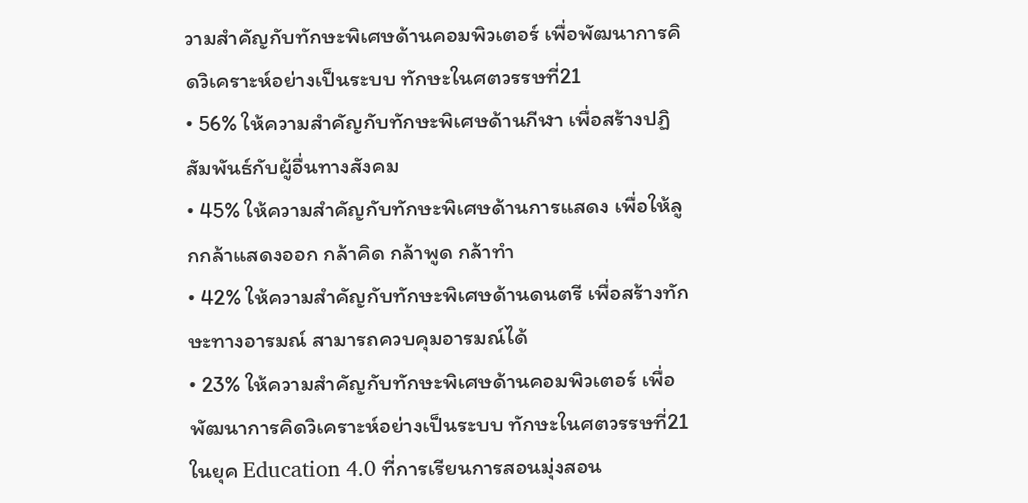วามสำคัญกับทักษะพิเศษด้านคอมพิวเตอร์ เพื่อพัฒนาการคิดวิเคราะห์อย่างเป็นระบบ ทักษะในศตวรรษที่21
• 56% ให้ความสำคัญกับทักษะพิเศษด้านกีฬา เพื่อสร้างปฏิสัมพันธ์กับผู้อื่นทางสังคม
• 45% ให้ความสำคัญกับทักษะพิเศษด้านการแสดง เพื่อให้ลูกกล้าแสดงออก กล้าคิด กล้าพูด กล้าทำ
• 42% ให้ความสำคัญกับทักษะพิเศษด้านดนตรี เพื่อสร้างทักษะทางอารมณ์ สามารถควบคุมอารมณ์ได้
• 23% ให้ความสำคัญกับทักษะพิเศษด้านคอมพิวเตอร์ เพื่อพัฒนาการคิดวิเคราะห์อย่างเป็นระบบ ทักษะในศตวรรษที่21
ในยุค Education 4.0 ที่การเรียนการสอนมุ่งสอน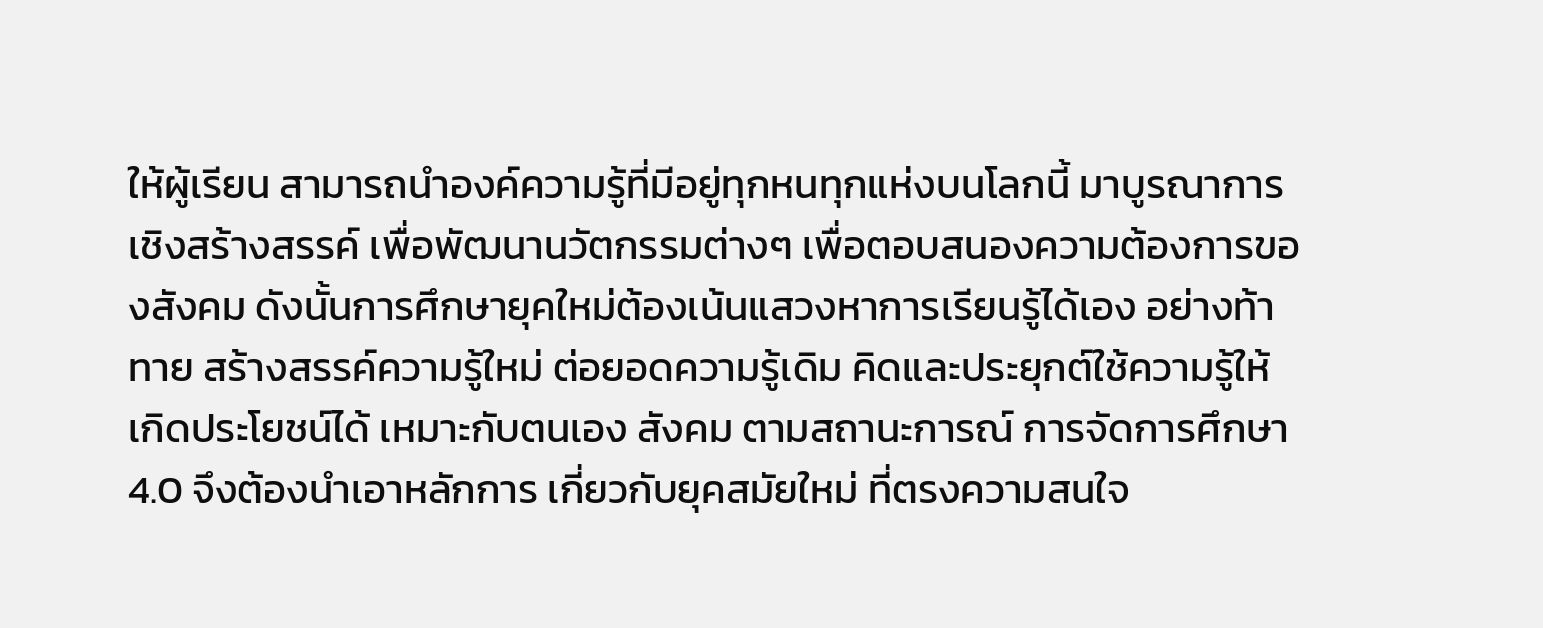ให้ผู้เรียน สามารถนำองค์ความรู้ที่มีอยู่ทุกหนทุกแห่งบนโลกนี้ มาบูรณาการเชิงสร้างสรรค์ เพื่อพัฒนานวัตกรรมต่างๆ เพื่อตอบสนองความต้องการของสังคม ดังนั้นการศึกษายุคใหม่ต้องเน้นแสวงหาการเรียนรู้ได้เอง อย่างท้าทาย สร้างสรรค์ความรู้ใหม่ ต่อยอดความรู้เดิม คิดและประยุกต์ใช้ความรู้ให้เกิดประโยชน์ได้ เหมาะกับตนเอง สังคม ตามสถานะการณ์ การจัดการศึกษา 4.0 จึงต้องนำเอาหลักการ เกี่ยวกับยุคสมัยใหม่ ที่ตรงความสนใจ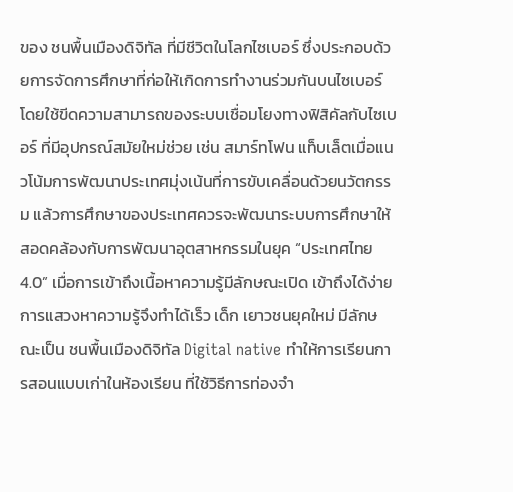ของ ชนพื้นเมืองดิจิทัล ที่มีชีวิตในโลกไซเบอร์ ซึ่งประกอบด้วยการจัดการศึกษาที่ก่อให้เกิดการทำงานร่วมกันบนไซเบอร์ โดยใช้ขีดความสามารถของระบบเชื่อมโยงทางฟิสิคัลกับไซเบอร์ ที่มีอุปกรณ์สมัยใหม่ช่วย เช่น สมาร์ทโฟน แท็บเล็ตเมื่อแนวโน้มการพัฒนาประเทศมุ่งเน้นที่การขับเคลื่อนด้วยนวัตกรรม แล้วการศึกษาของประเทศควรจะพัฒนาระบบการศึกษาให้สอดคล้องกับการพัฒนาอุตสาหกรรมในยุค “ประเทศไทย 4.0” เมื่อการเข้าถึงเนื้อหาความรู้มีลักษณะเปิด เข้าถึงได้ง่าย การแสวงหาความรู้จึงทำได้เร็ว เด็ก เยาวชนยุคใหม่ มีลักษณะเป็น ชนพื้นเมืองดิจิทัล Digital native ทำให้การเรียนการสอนแบบเก่าในห้องเรียน ที่ใช้วิธีการท่องจำ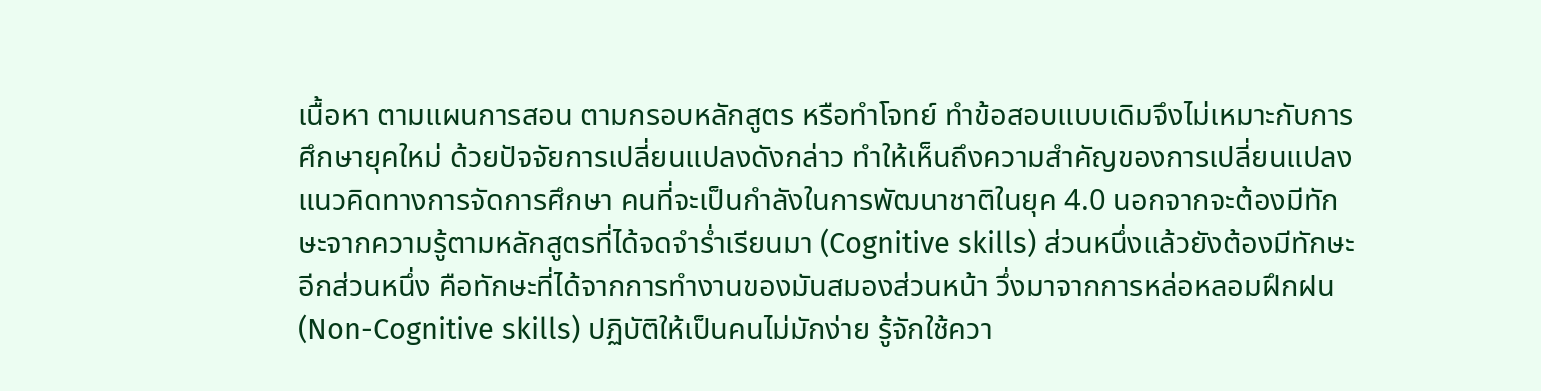เนื้อหา ตามแผนการสอน ตามกรอบหลักสูตร หรือทำโจทย์ ทำข้อสอบแบบเดิมจึงไม่เหมาะกับการศึกษายุคใหม่ ด้วยปัจจัยการเปลี่ยนแปลงดังกล่าว ทำให้เห็นถึงความสำคัญของการเปลี่ยนแปลงแนวคิดทางการจัดการศึกษา คนที่จะเป็นกำลังในการพัฒนาชาติในยุค 4.0 นอกจากจะต้องมีทักษะจากความรู้ตามหลักสูตรที่ได้จดจำร่ำเรียนมา (Cognitive skills) ส่วนหนึ่งแล้วยังต้องมีทักษะอีกส่วนหนึ่ง คือทักษะที่ได้จากการทำงานของมันสมองส่วนหน้า วึ่งมาจากการหล่อหลอมฝึกฝน (Non-Cognitive skills) ปฏิบัติให้เป็นคนไม่มักง่าย รู้จักใช้ควา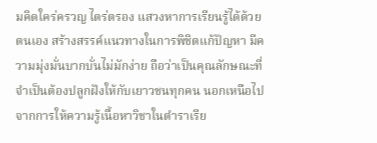มคิดใคร่ครวญ ไตร่ตรอง แสวงหาการเรียนรู้ได้ด้วยตนเอง สร้างสรรค์แนวทางในการพิชิตแก้ปัญหา มีความมุ่งมั่นบากบั่นไม่มักง่าย ถือว่าเป็นคุณลักษณะที่จำเป็นต้องปลูกฝังให้กับเยาวชนทุกคน นอกเหนือไปจากการให้ความรู้เนื้อหาวิชาในตำราเรีย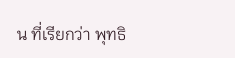น ที่เรียกว่า พุทธิ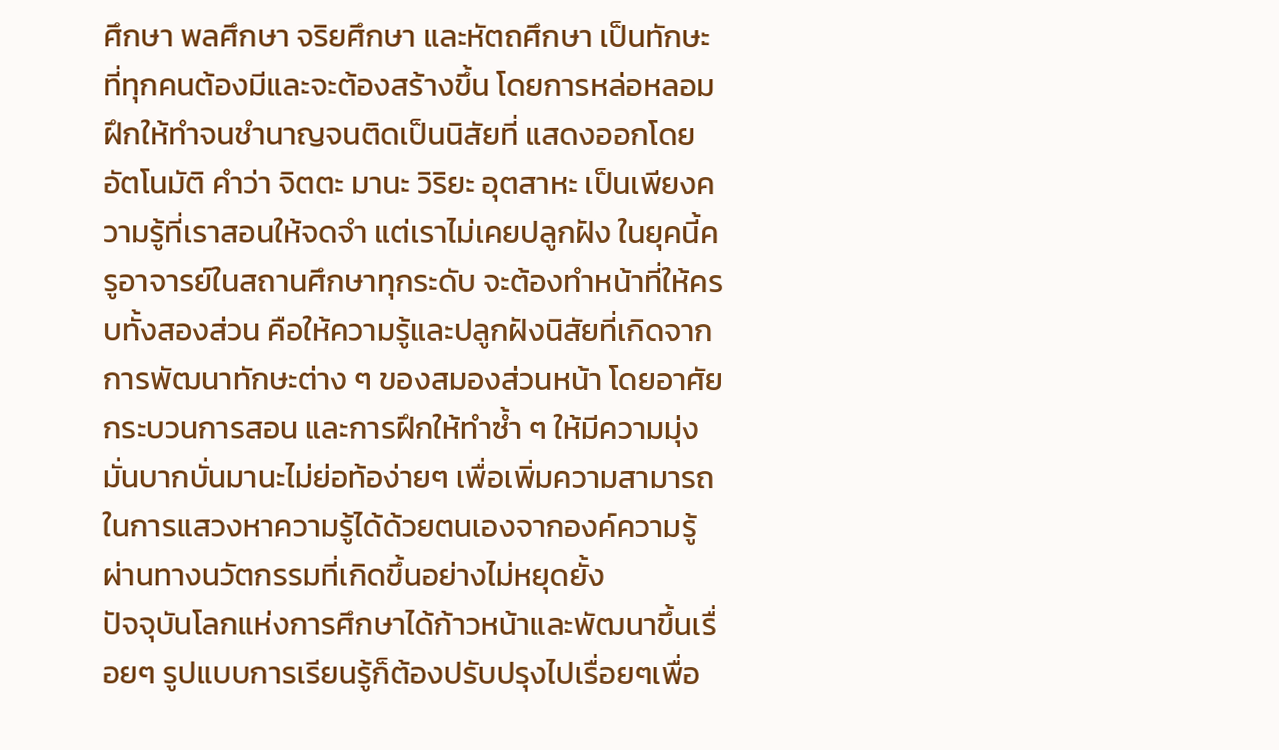ศึกษา พลศึกษา จริยศึกษา และหัตถศึกษา เป็นทักษะที่ทุกคนต้องมีและจะต้องสร้างขึ้น โดยการหล่อหลอมฝึกให้ทำจนชำนาญจนติดเป็นนิสัยที่ แสดงออกโดยอัตโนมัติ คำว่า จิตตะ มานะ วิริยะ อุตสาหะ เป็นเพียงความรู้ที่เราสอนให้จดจำ แต่เราไม่เคยปลูกฝัง ในยุคนี้ครูอาจารย์ในสถานศึกษาทุกระดับ จะต้องทำหน้าที่ให้ครบทั้งสองส่วน คือให้ความรู้และปลูกฝังนิสัยที่เกิดจากการพัฒนาทักษะต่าง ๆ ของสมองส่วนหน้า โดยอาศัยกระบวนการสอน และการฝึกให้ทำซ้ำ ๆ ให้มีความมุ่งมั่นบากบั่นมานะไม่ย่อท้อง่ายๆ เพื่อเพิ่มความสามารถในการแสวงหาความรู้ได้ด้วยตนเองจากองค์ความรู้ผ่านทางนวัตกรรมที่เกิดขึ้นอย่างไม่หยุดยั้ง
ปัจจุบันโลกแห่งการศึกษาได้ก้าวหน้าและพัฒนาขึ้นเรื่อยๆ รูปแบบการเรียนรู้ก็ต้องปรับปรุงไปเรื่อยๆเพื่อ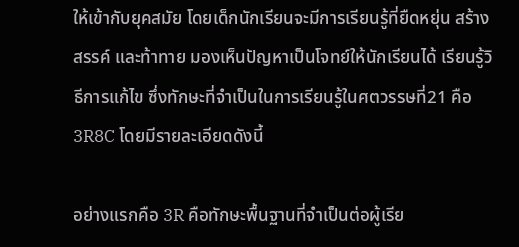ให้เข้ากับยุคสมัย โดยเด็กนักเรียนจะมีการเรียนรู้ที่ยืดหยุ่น สร้างสรรค์ และท้าทาย มองเห็นปัญหาเป็นโจทย์ให้นักเรียนได้ เรียนรู้วิธีการแก้ไข ซึ่งทักษะที่จำเป็นในการเรียนรู้ในศตวรรษที่21 คือ 3R8C โดยมีรายละเอียดดังนี้

อย่างแรกคือ 3R คือทักษะพื้นฐานที่จำเป็นต่อผู้เรีย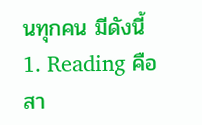นทุกคน มีดังนี้
1. Reading คือ สา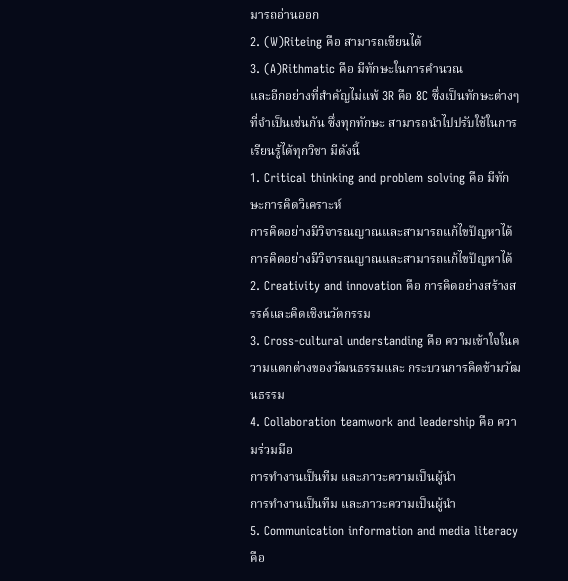มารถอ่านออก
2. (W)Riteing คือ สามารถเขียนได้
3. (A)Rithmatic คือ มีทักษะในการคำนวณ
และอีกอย่างที่สำคัญไม่แพ้ 3R คือ 8C ซึ่งเป็นทักษะต่างๆที่จำเป็นเช่นกัน ซึ่งทุกทักษะ สามารถนำไปปรับใช้ในการเรียนรู้ได้ทุกวิชา มีดังนี้
1. Critical thinking and problem solving คือ มีทักษะการคิดวิเคราะห์
การคิดอย่างมีวิจารณญาณและสามารถแก้ไขปัญหาได้
การคิดอย่างมีวิจารณญาณและสามารถแก้ไขปัญหาได้
2. Creativity and innovation คือ การคิดอย่างสร้างสรรค์และคิดเชิงนวัตกรรม
3. Cross-cultural understanding คือ ความเข้าใจในความแตกต่างของวัฒนธรรมและ กระบวนการคิดข้ามวัฒนธรรม
4. Collaboration teamwork and leadership คือ ความร่วมมือ
การทำงานเป็นทีม และภาวะความเป็นผู้นำ
การทำงานเป็นทีม และภาวะความเป็นผู้นำ
5. Communication information and media literacy คือ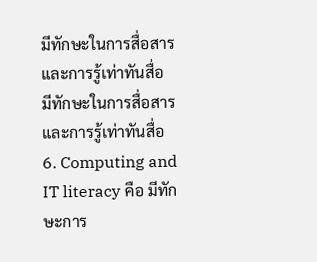มีทักษะในการสื่อสารและการรู้เท่าทันสื่อ
มีทักษะในการสื่อสารและการรู้เท่าทันสื่อ
6. Computing and IT literacy คือ มีทักษะการ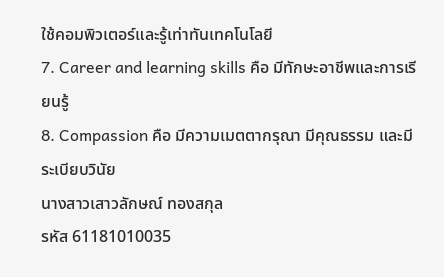ใช้คอมพิวเตอร์และรู้เท่าทันเทคโนโลยี
7. Career and learning skills คือ มีทักษะอาชีพและการเรียนรู้
8. Compassion คือ มีความเมตตากรุณา มีคุณธรรม และมีระเบียบวินัย
นางสาวเสาวลักษณ์ ทองสกุล
รหัส 61181010035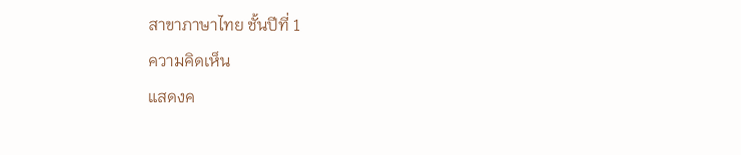สาขาภาษาไทย ชั้นปีที่ 1
ความคิดเห็น
แสดงค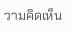วามคิดเห็น